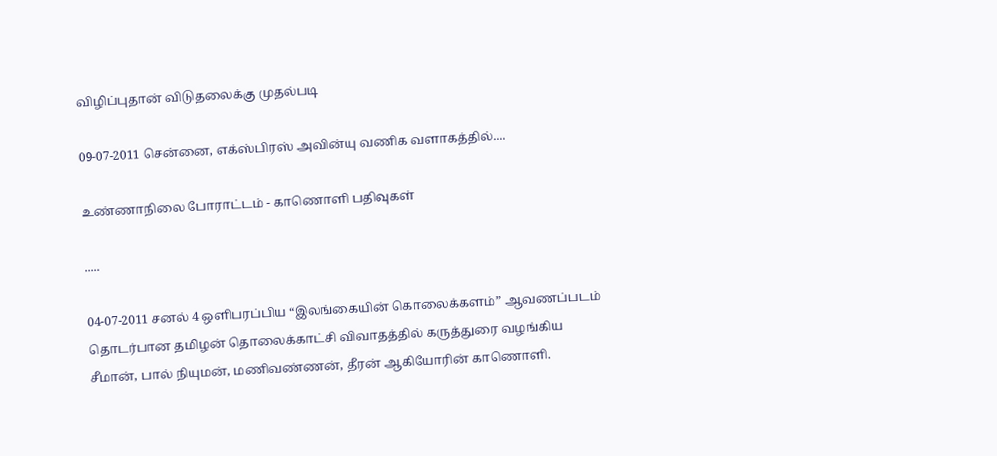விழிப்புதான் விடுதலைக்கு முதல்படி

09-07-2011 சென்னை, எக்ஸ்பிரஸ் அவின்யு வணிக வளாகத்தில்....

உண்ணாநிலை போராட்டம் - காணொளி பதிவுகள்

.....

04-07-2011 சனல் 4 ஒளிபரப்பிய “இலங்கையின் கொலைக்களம்” ஆவணப்படம் தொடர்பான தமிழன் தொலைக்காட்சி விவாதத்தில் கருத்துரை வழங்கிய சீமான், பால் நியுமன், மணிவண்ணன், தீரன் ஆகியோரின் காணொளி.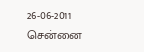26-06-2011 சென்னை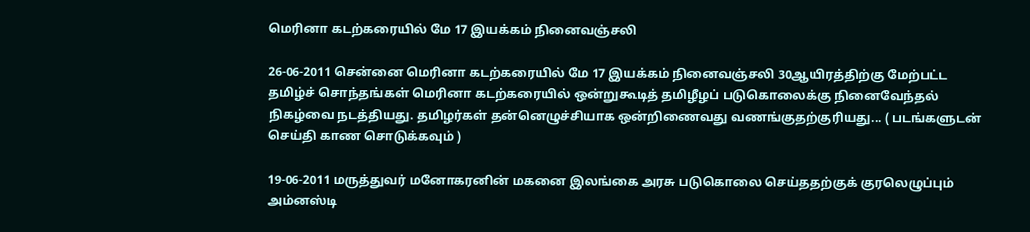மெரினா கடற்கரையில் மே 17 இயக்கம் நினைவஞ்சலி

26-06-2011 சென்னை மெரினா கடற்கரையில் மே 17 இயக்கம் நினைவஞ்சலி 30ஆயிரத்திற்கு மேற்பட்ட தமிழ்ச் சொந்தங்கள் மெரினா கடற்கரையில் ஒன்றுகூடித் தமிழீழப் படுகொலைக்கு நினைவேந்தல் நிகழ்வை நடத்தியது. தமிழர்கள் தன்னெழுச்சியாக ஒன்றிணைவது வணங்குதற்குரியது... ( படங்களுடன் செய்தி காண சொடுக்கவும் )

19-06-2011 மருத்துவர் மனோகரனின் மகனை இலங்கை அரசு படுகொலை செய்ததற்குக் குரலெழுப்பும் அம்னஸ்டி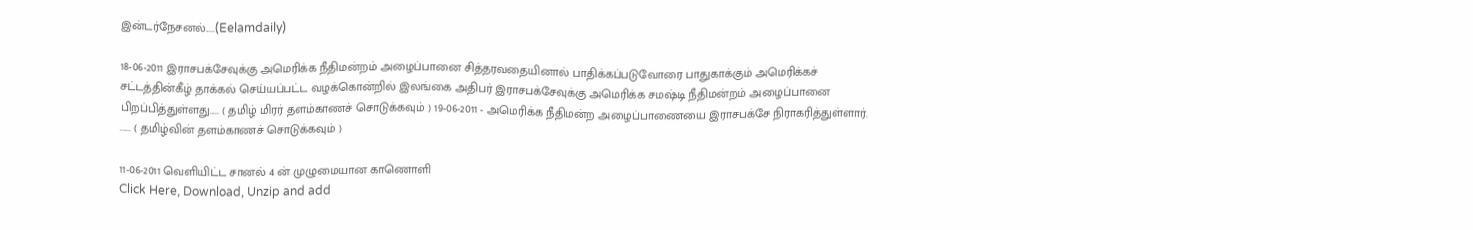இன்டர்நேசனல்.....(Eelamdaily)

18-06-2011 இராசபக்சேவுக்கு அமெரிக்க நீதிமன்றம் அழைப்பானை சித்தரவதையினால் பாதிக்கப்படுவோரை பாதுகாக்கும் அமெரிக்கச் சட்டத்தின்கீழ் தாக்கல் செய்யப்பட்ட வழக்கொன்றில் இலங்கை அதிபர் இராசபக்சேவுக்கு அமெரிக்க சமஷ்டி நீதிமன்றம் அழைப்பானை பிறப்பித்துள்ளது..... ( தமிழ் மிரர் தளம்காணச் சொடுக்கவும் ) 19-06-2011 - அமெரிக்க நீதிமன்ற அழைப்பாணையை இராசபக்சே நிராகரித்துள்ளார். ...... ( தமிழ்வின் தளம்காணச் சொடுக்கவும் )

11-06-2011 வெளியிட்ட சானல் 4 ன் முழுமையான காணொளி
Click Here, Download, Unzip and add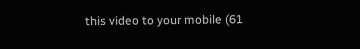this video to your mobile (61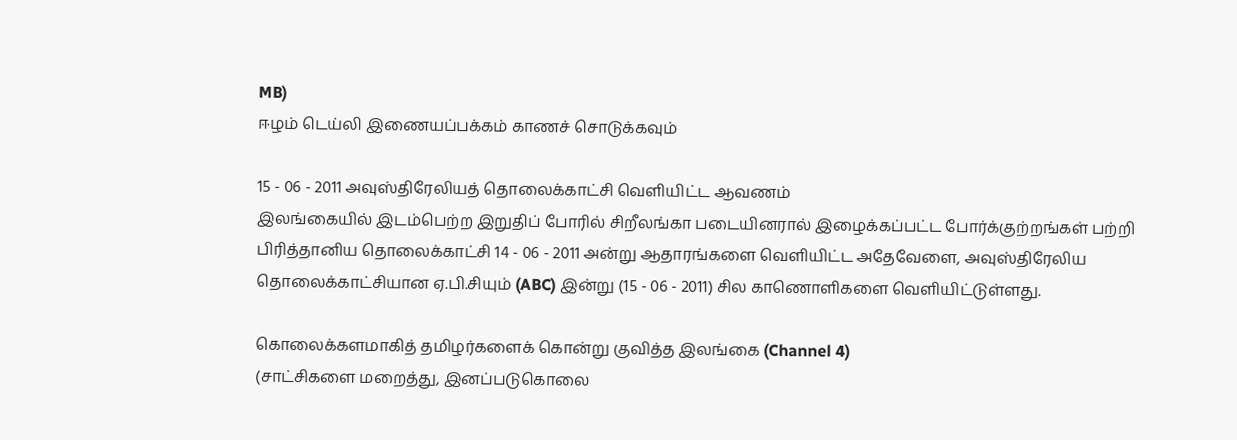MB)
ஈழம் டெய்லி இணையப்பக்கம் காணச் சொடுக்கவும்

15 - 06 - 2011 அவுஸ்திரேலியத் தொலைக்காட்சி வெளியிட்ட ஆவணம்
இலங்கையில் இடம்பெற்ற இறுதிப் போரில் சிறீலங்கா படையினரால் இழைக்கப்பட்ட போர்க்குற்றங்கள் பற்றி பிரித்தானிய தொலைக்காட்சி 14 - 06 - 2011 அன்று ஆதாரங்களை வெளியிட்ட அதேவேளை, அவுஸ்திரேலிய தொலைக்காட்சியான ஏ.பி.சியும் (ABC) இன்று (15 - 06 - 2011) சில காணொளிகளை வெளியிட்டுள்ளது.

கொலைக்களமாகித் தமிழர்களைக் கொன்று குவித்த இலங்கை (Channel 4)
(சாட்சிகளை மறைத்து, இனப்படுகொலை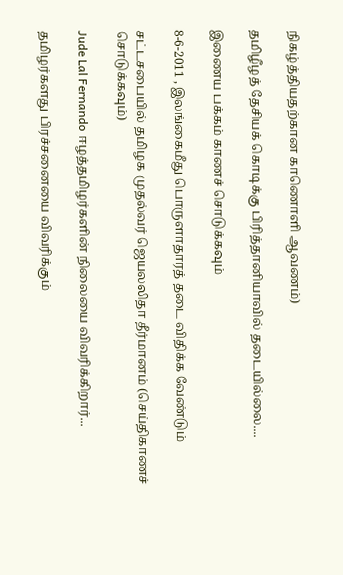நிகழ்த்தியதற்கான காணொளி ஆவணம்)

தமிழீழத் தேசியக் கொடிக்கு பிரித்தானியாவில் தடையில்லை....

இணைய பக்கம் காணச் சொடுக்கவும்

8-6-2011 , இலங்கைமீது பொருளாதாரத் தடை விதிக்க வேண்டும்

சட்டசபையில் தமிழக முதல்வர் ஜெயலலிதா தீர்மானம் (செய்திகாணச் சொடுக்கவும்)

Jude Lal Fernando ஈழத்தமிழர்களின் நிலையை விவரிக்கிறார்...

தமிழர்களது பிரச்சனையை விவரிக்கும்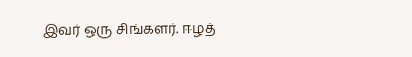இவர் ஒரு சிங்களர். ஈழத்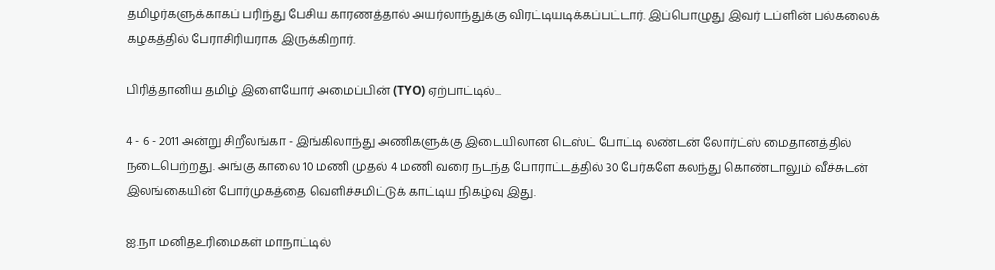தமிழர்களுக்காகப் பரிந்து பேசிய காரணத்தால் அயர்லாந்துக்கு விரட்டியடிக்கப்பட்டார். இப்பொழுது இவர் டப்ளின் பல்கலைக் கழகத்தில் பேராசிரியராக இருக்கிறார்.

பிரித்தானிய தமிழ் இளையோர் அமைப்பின் (TYO) ஏற்பாட்டில்...

4 - 6 - 2011 அன்று சிறீலங்கா - இங்கிலாந்து அணிகளுக்கு இடையிலான டெஸ்ட் போட்டி லண்டன் லோர்ட்ஸ் மைதானத்தில் நடைபெற்றது. அங்கு காலை 10 மணி முதல் 4 மணி வரை நடந்த போராட்டத்தில் 30 பேர்களே கலந்து கொண்டாலும் வீச்சுடன் இலங்கையின் போர்முகத்தை வெளிச்சமிட்டுக் காட்டிய நிகழ்வு இது.

ஐ.நா மனிதஉரிமைகள் மாநாட்டில்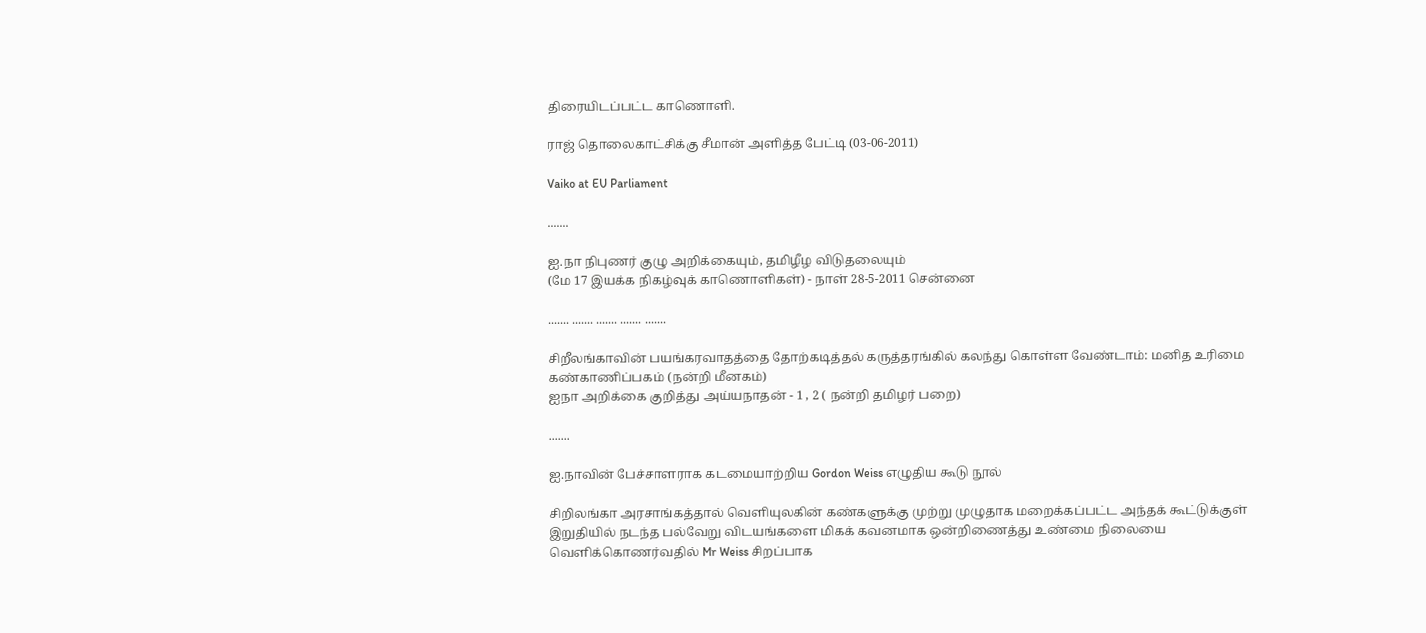திரையிடப்பட்ட காணொளி.

ராஜ் தொலைகாட்சிக்கு சீமான் அளித்த பேட்டி (03-06-2011)

Vaiko at EU Parliament

.......

ஐ.நா நிபுணர் குழு அறிக்கையும், தமிழீழ விடுதலையும்
(மே 17 இயக்க நிகழ்வுக் காணொளிகள்) - நாள் 28-5-2011 சென்னை

....... ....... ....... ....... .......

சிறீலங்காவின் பயங்கரவாதத்தை தோற்கடித்தல் கருத்தரங்கில் கலந்து கொள்ள வேண்டாம்: மனித உரிமை கண்காணிப்பகம் (நன்றி மீனகம்)
ஐநா அறிக்கை குறித்து அய்யநாதன் - 1 , 2 ( நன்றி தமிழர் பறை)

.......

ஐ.நாவின் பேச்சாளராக கடமையாற்றிய Gordon Weiss எழுதிய கூடு நூல்

சிறிலங்கா அரசாங்கத்தால் வெளியுலகின் கண்களுக்கு முற்று முழுதாக மறைக்கப்பட்ட அந்தக் கூட்டுக்குள் இறுதியில் நடந்த பல்வேறு விடயங்களை மிகக் கவனமாக ஒன்றிணைத்து உண்மை நிலையை வெளிக்கொணர்வதில் Mr Weiss சிறப்பாக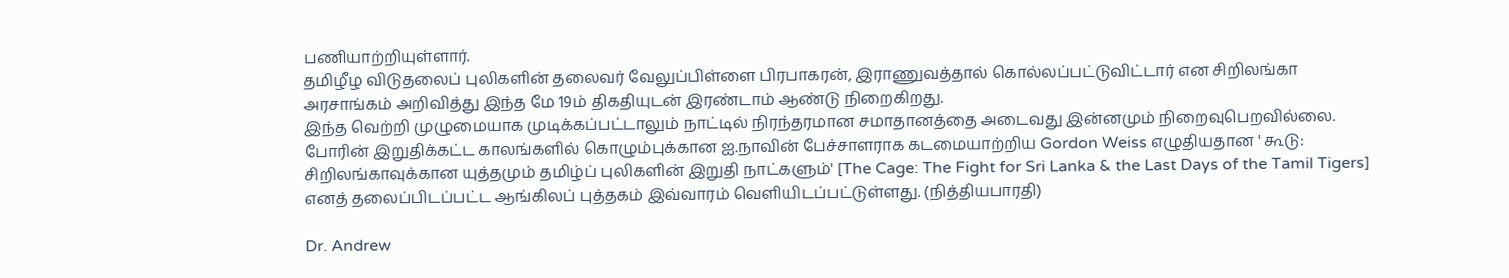பணியாற்றியுள்ளார்.
தமிழீழ விடுதலைப் புலிகளின் தலைவர் வேலுப்பிள்ளை பிரபாகரன், இராணுவத்தால் கொல்லப்பட்டுவிட்டார் என சிறிலங்கா அரசாங்கம் அறிவித்து இந்த மே 19ம் திகதியுடன் இரண்டாம் ஆண்டு நிறைகிறது.
இந்த வெற்றி முழுமையாக முடிக்கப்பட்டாலும் நாட்டில் நிரந்தரமான சமாதானத்தை அடைவது இன்னமும் நிறைவுபெறவில்லை.
போரின் இறுதிக்கட்ட காலங்களில் கொழும்புக்கான ஐ.நாவின் பேச்சாளராக கடமையாற்றிய Gordon Weiss எழுதியதான ' கூடு: சிறிலங்காவுக்கான யுத்தமும் தமிழ்ப் புலிகளின் இறுதி நாட்களும்' [The Cage: The Fight for Sri Lanka & the Last Days of the Tamil Tigers] எனத் தலைப்பிடப்பட்ட ஆங்கிலப் புத்தகம் இவ்வாரம் வெளியிடப்பட்டுள்ளது. (நித்தியபாரதி)

Dr. Andrew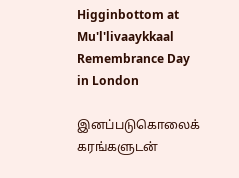Higginbottom at Mu'l'livaaykkaal Remembrance Day in London

இனப்படுகொலைக் கரங்களுடன்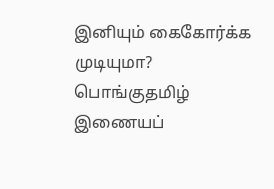இனியும் கைகோர்க்க முடியுமா? பொங்குதமிழ் இணையப்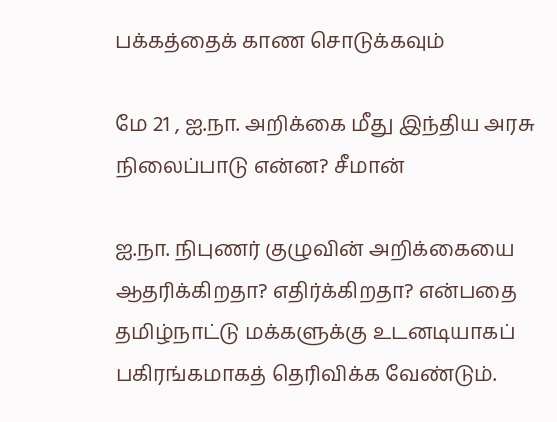பக்கத்தைக் காண சொடுக்கவும்

மே 21 , ஐ.நா. அறிக்கை மீது இந்திய அரசு நிலைப்பாடு என்ன? சீமான்

ஐ.நா. நிபுணர் குழுவின் அறிக்கையை ஆதரிக்கிறதா? எதிர்க்கிறதா? என்பதை தமிழ்நாட்டு மக்களுக்கு உடனடியாகப் பகிரங்கமாகத் தெரிவிக்க வேண்டும்.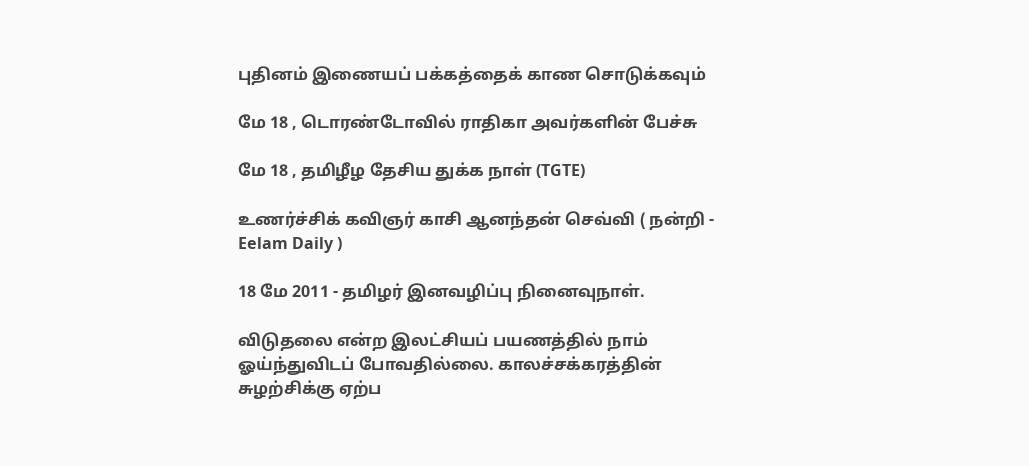புதினம் இணையப் பக்கத்தைக் காண சொடுக்கவும்

மே 18 , டொரண்டோவில் ராதிகா அவர்களின் பேச்சு

மே 18 , தமிழீழ தேசிய துக்க நாள் (TGTE)

உணர்ச்சிக் கவிஞர் காசி ஆனந்தன் செவ்வி ( நன்றி - Eelam Daily )

18 மே 2011 - தமிழர் இனவழிப்பு நினைவுநாள்.

விடுதலை என்ற இலட்சியப் பயணத்தில் நாம் ஓய்ந்துவிடப் போவதில்லை. காலச்சக்கரத்தின் சுழற்சிக்கு ஏற்ப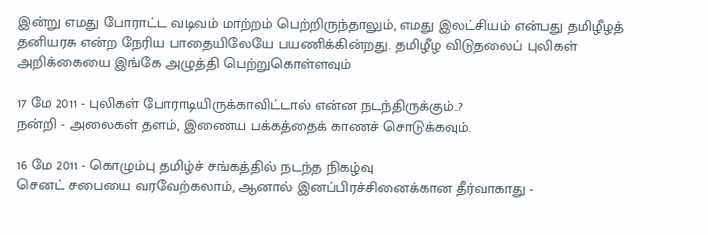இன்று எமது போராட்ட வடிவம் மாற்றம் பெற்றிருந்தாலும், எமது இலட்சியம் என்பது தமிழீழத் தனியரசு என்ற நேரிய பாதையிலேயே பயணிக்கின்றது. தமிழீழ விடுதலைப் புலிகள் அறிக்கையை இங்கே அழுத்தி பெற்றுகொள்ளவும்

17 மே 2011 - புலிகள் போராடியிருக்காவிட்டால் என்ன நடந்திருக்கும்..?
நன்றி - அலைகள் தளம், இணைய பக்கத்தைக் காணச் சொடுக்கவும்.

16 மே 2011 - கொழும்பு தமிழ்ச் சங்கத்தில் நடந்த நிகழ்வு
செனட் சபையை வரவேற்கலாம், ஆனால் இனப்பிரச்சினைக்கான தீர்வாகாது -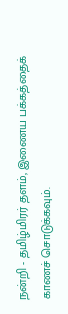நன்றி - தமிழ்மிரர் தளம், இணைய பக்கத்தைக் காணச் சொடுக்கவும்.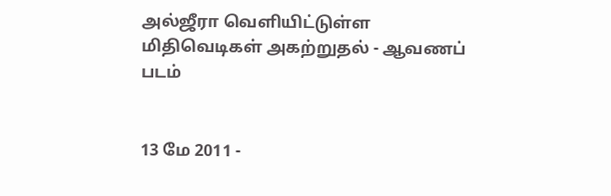அல்ஜீரா வெளியிட்டுள்ள மிதிவெடிகள் அகற்றுதல் - ஆவணப் படம்


13 மே 2011 -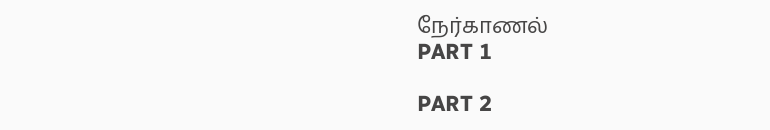நேர்காணல்
PART 1

PART 2